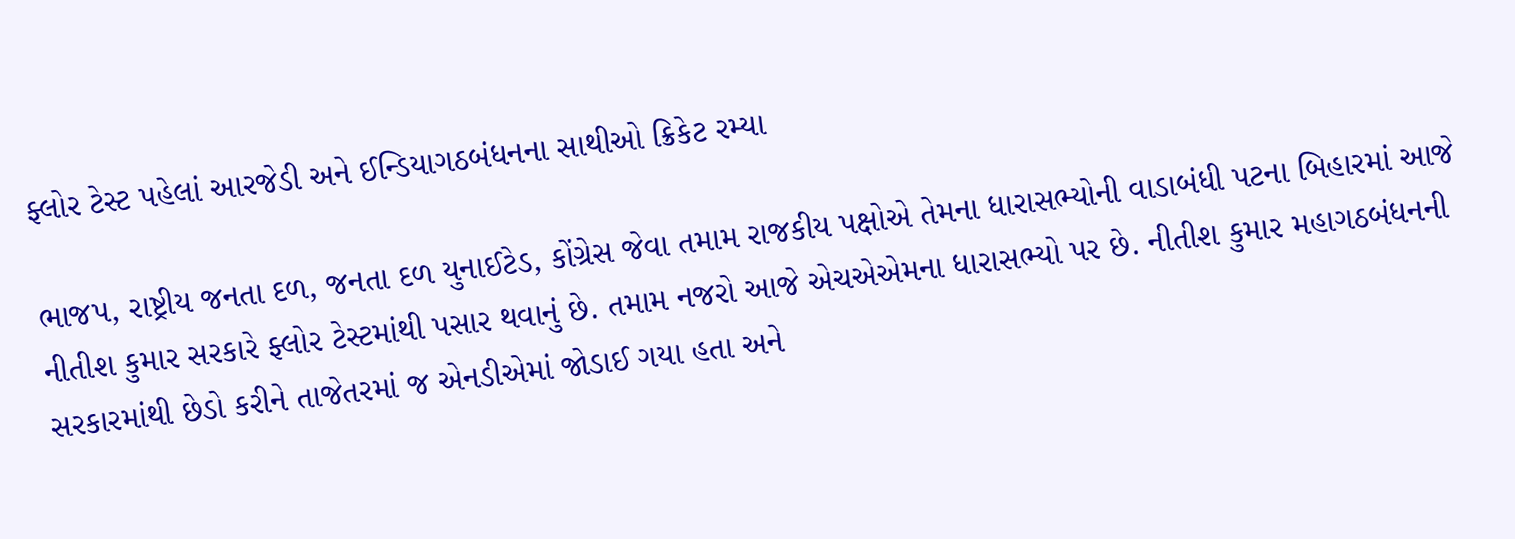ફ્લોર ટેસ્ટ પહેલાં આરજેડી અને ઈન્ડિયાગઠબંધનના સાથીઓ ક્રિકેટ રમ્યા

ભાજપ, રાષ્ટ્રીય જનતા દળ, જનતા દળ યુનાઈટેડ, કોંગ્રેસ જેવા તમામ રાજકીય પક્ષોએ તેમના ધારાસભ્યોની વાડાબંધી પટના બિહારમાં આજે નીતીશ કુમાર સરકારે ફ્લોર ટેસ્ટમાંથી પસાર થવાનું છે. તમામ નજરો આજે એચએએમના ધારાસભ્યો પર છે. નીતીશ કુમાર મહાગઠબંધનની સરકારમાંથી છેડો કરીને તાજેતરમાં જ એનડીએમાં જોડાઈ ગયા હતા અને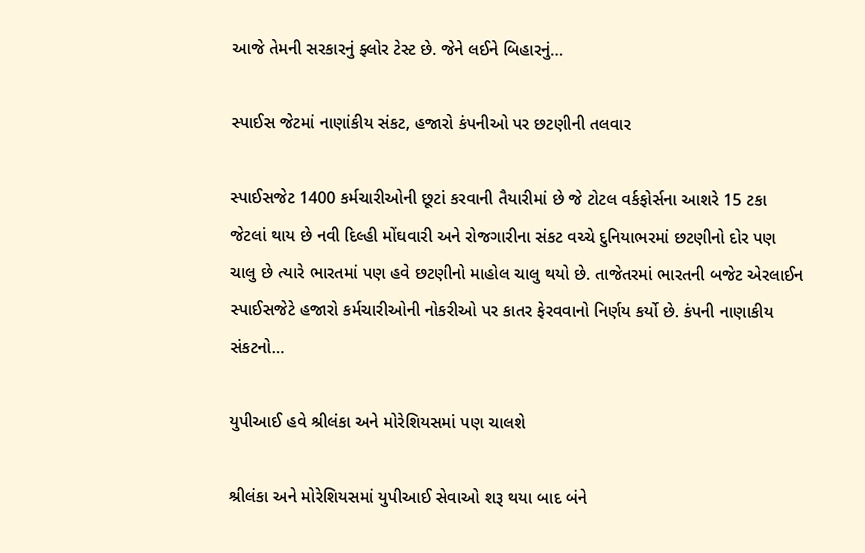આજે તેમની સરકારનું ફ્લોર ટેસ્ટ છે. જેને લઈને બિહારનું…

સ્પાઈસ જેટમાં નાણાંકીય સંકટ, હજારો કંપનીઓ પર છટણીની તલવાર

સ્પાઈસજેટ 1400 કર્મચારીઓની છૂટાં કરવાની તૈયારીમાં છે જે ટોટલ વર્કફોર્સના આશરે 15 ટકા જેટલાં થાય છે નવી દિલ્હી મોંઘવારી અને રોજગારીના સંકટ વચ્ચે દુનિયાભરમાં છટણીનો દોર પણ ચાલુ છે ત્યારે ભારતમાં પણ હવે છટણીનો માહોલ ચાલુ થયો છે. તાજેતરમાં ભારતની બજેટ એરલાઈન સ્પાઈસજેટે હજારો કર્મચારીઓની નોકરીઓ પર કાતર ફેરવવાનો નિર્ણય કર્યો છે. કંપની નાણાકીય સંકટનો…

યુપીઆઈ હવે શ્રીલંકા અને મોરેશિયસમાં પણ ચાલશે

શ્રીલંકા અને મોરેશિયસમાં યુપીઆઈ સેવાઓ શરૂ થયા બાદ બંને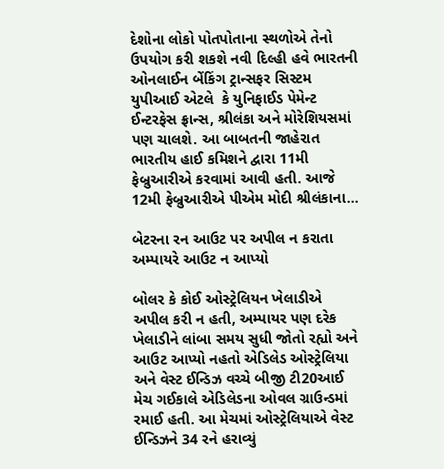દેશોના લોકો પોતપોતાના સ્થળોએ તેનો ઉપયોગ કરી શકશે નવી દિલ્હી હવે ભારતની ઓનલાઈન બેંકિંગ ટ્રાન્સફર સિસ્ટમ યુપીઆઈ એટલે  કે યુનિફાઈડ પેમેન્ટ ઈન્ટરફેસ ફ્રાન્સ, શ્રીલંકા અને મોરેશિયસમાં પણ ચાલશે. આ બાબતની જાહેરાત ભારતીય હાઈ કમિશને દ્વારા 11મી ફેબ્રુઆરીએ કરવામાં આવી હતી. આજે 12મી ફેબ્રુઆરીએ પીએમ મોદી શ્રીલંકાના…

બેટરના રન આઉટ પર અપીલ ન કરાતા અમ્પાયરે આઉટ ન આપ્યો

બોલર કે કોઈ ઓસ્ટ્રેલિયન ખેલાડીએ અપીલ કરી ન હતી, અમ્પાયર પણ દરેક ખેલાડીને લાંબા સમય સુધી જોતો રહ્યો અને આઉટ આપ્યો નહતો એડિલેડ ઓસ્ટ્રેલિયા અને વેસ્ટ ઈન્ડિઝ વચ્ચે બીજી ટી20આઈ મેચ ગઈકાલે એડિલેડના ઓવલ ગ્રાઉન્ડમાં રમાઈ હતી. આ મેચમાં ઓસ્ટ્રેલિયાએ વેસ્ટ ઈન્ડિઝને 34 રને હરાવ્યું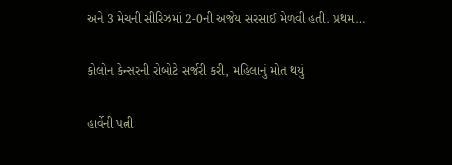અને 3 મેચની સીરિઝમાં 2-0ની અજેય સરસાઈ મેળવી હતી. પ્રથમ…

કોલોન કેન્સરની રોબોટે સર્જરી કરી, મહિલાનું મોત થયું

હાર્વેની પત્ની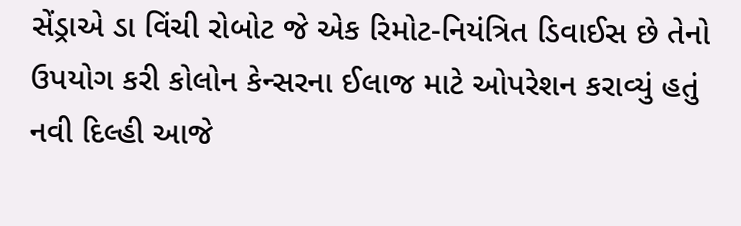સેંડ્રાએ ડા વિંચી રોબોટ જે એક રિમોટ-નિયંત્રિત ડિવાઈસ છે તેનો ઉપયોગ કરી કોલોન કેન્સરના ઈલાજ માટે ઓપરેશન કરાવ્યું હતું નવી દિલ્હી આજે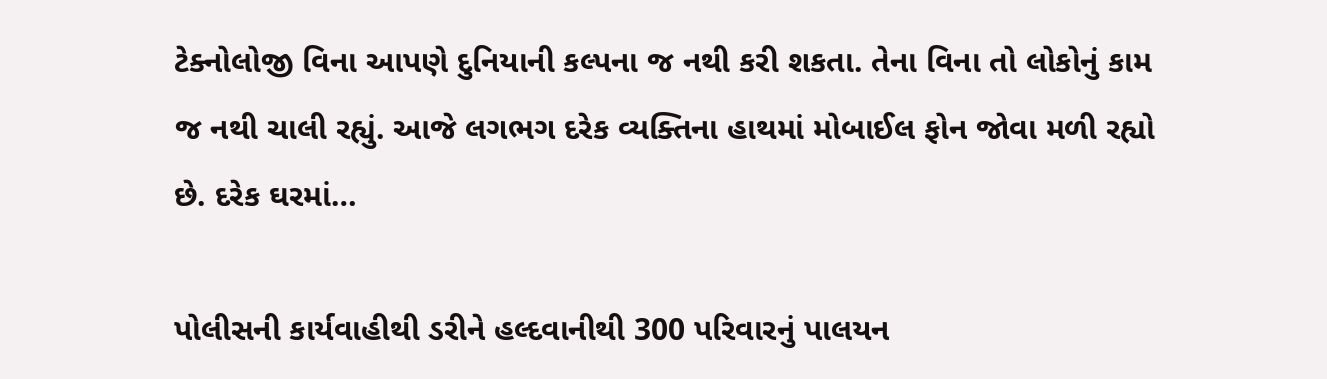ટેક્નોલોજી વિના આપણે દુનિયાની કલ્પના જ નથી કરી શકતા. તેના વિના તો લોકોનું કામ જ નથી ચાલી રહ્યું. આજે લગભગ દરેક વ્યક્તિના હાથમાં મોબાઈલ ફોન જોવા મળી રહ્યો છે. દરેક ઘરમાં…

પોલીસની કાર્યવાહીથી ડરીને હલ્દવાનીથી 300 પરિવારનું પાલયન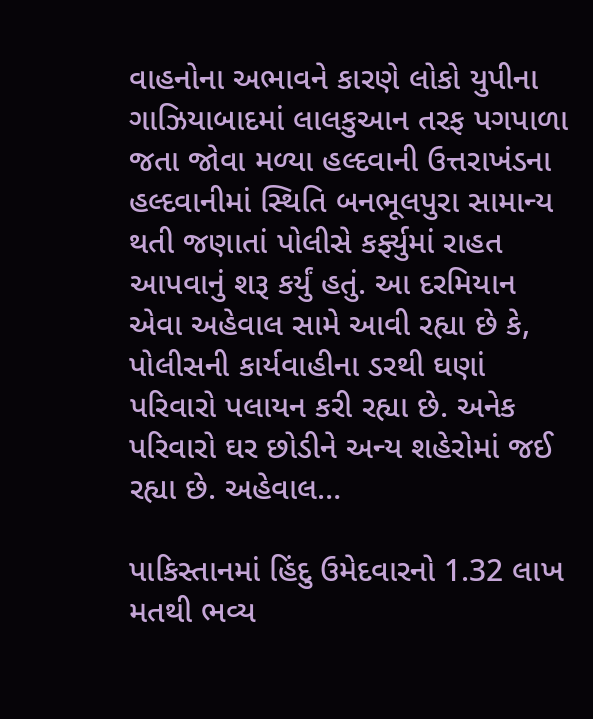વાહનોના અભાવને કારણે લોકો યુપીના ગાઝિયાબાદમાં લાલકુઆન તરફ પગપાળા જતા જોવા મળ્યા હલ્દવાની ઉત્તરાખંડના હલ્દવાનીમાં સ્થિતિ બનભૂલપુરા સામાન્ય થતી જણાતાં પોલીસે કર્ફ્યુમાં રાહત આપવાનું શરૂ કર્યું હતું. આ દરમિયાન એવા અહેવાલ સામે આવી રહ્યા છે કે, પોલીસની કાર્યવાહીના ડરથી ઘણાં પરિવારો પલાયન કરી રહ્યા છે. અનેક પરિવારો ઘર છોડીને અન્ય શહેરોમાં જઈ રહ્યા છે. અહેવાલ…

પાકિસ્તાનમાં હિંદુ ઉમેદવારનો 1.32 લાખ મતથી ભવ્ય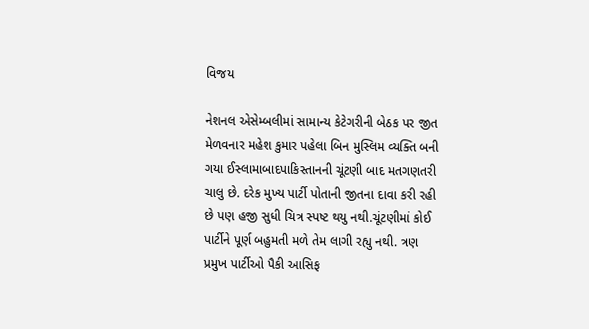વિજય

નેશનલ એસેમ્બલીમાં સામાન્ય કેટેગરીની બેઠક પર જીત મેળવનાર મહેશ કુમાર પહેલા બિન મુસ્લિમ વ્યક્તિ બની ગયા ઈસ્લામાબાદપાકિસ્તાનની ચૂંટણી બાદ મતગણતરી ચાલુ છે. દરેક મુખ્ય પાર્ટી પોતાની જીતના દાવા કરી રહી છે પણ હજી સુધી ચિત્ર સ્પષ્ટ થયુ નથી.ચૂંટણીમાં કોઈ પાર્ટીને પૂર્ણ બહુમતી મળે તેમ લાગી રહ્યુ નથી. ત્રણ પ્રમુખ પાર્ટીઓ પૈકી આસિફ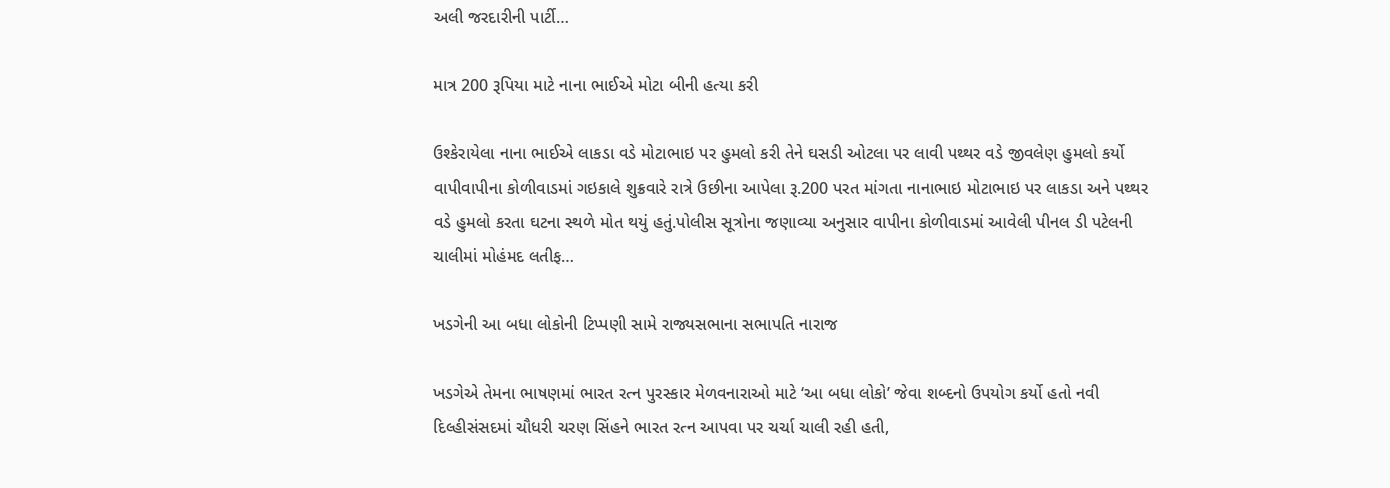અલી જરદારીની પાર્ટી…

માત્ર 200 રૂપિયા માટે નાના ભાઈએ મોટા બીની હત્યા કરી

ઉશ્કેરાયેલા નાના ભાઈએ લાકડા વડે મોટાભાઇ પર હુમલો કરી તેને ઘસડી ઓટલા પર લાવી પથ્થર વડે જીવલેણ હુમલો કર્યો વાપીવાપીના કોળીવાડમાં ગઇકાલે શુક્રવારે રાત્રે ઉછીના આપેલા રૂ.200 પરત માંગતા નાનાભાઇ મોટાભાઇ પર લાકડા અને પથ્થર વડે હુમલો કરતા ઘટના સ્થળે મોત થયું હતું.પોલીસ સૂત્રોના જણાવ્યા અનુસાર વાપીના કોળીવાડમાં આવેલી પીનલ ડી પટેલની ચાલીમાં મોહંમદ લતીફ…

ખડગેની આ બધા લોકોની ટિપ્પણી સામે રાજ્યસભાના સભાપતિ નારાજ

ખડગેએ તેમના ભાષણમાં ભારત રત્ન પુરસ્કાર મેળવનારાઓ માટે ‘આ બધા લોકો’ જેવા શબ્દનો ઉપયોગ કર્યો હતો નવી દિલ્હીસંસદમાં ચૌધરી ચરણ સિંહને ભારત રત્ન આપવા પર ચર્ચા ચાલી રહી હતી,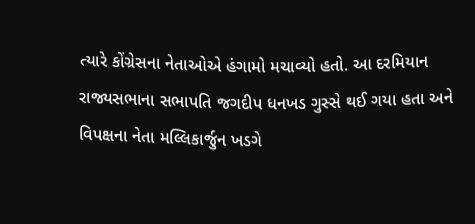ત્યારે કોંગ્રેસના નેતાઓએ હંગામો મચાવ્યો હતો. આ દરમિયાન રાજ્યસભાના સભાપતિ જગદીપ ધનખડ ગુસ્સે થઈ ગયા હતા અને વિપક્ષના નેતા મલ્લિકાર્જુન ખડગે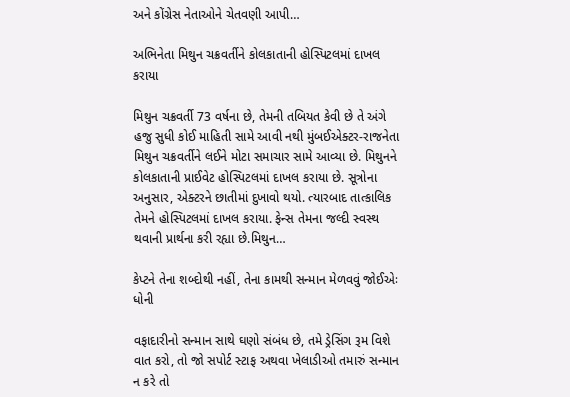અને કોંગ્રેસ નેતાઓને ચેતવણી આપી…

અભિનેતા મિથુન ચક્રવર્તીને કોલકાતાની હોસ્પિટલમાં દાખલ કરાયા

મિથુન ચક્રવર્તી 73 વર્ષના છે, તેમની તબિયત કેવી છે તે અંગે હજુ સુધી કોઈ માહિતી સામે આવી નથી મુંબઈએક્ટર-રાજનેતા મિથુન ચક્રવર્તીને લઈને મોટા સમાચાર સામે આવ્યા છે. મિથુનને કોલકાતાની પ્રાઈવેટ હોસ્પિટલમાં દાખલ કરાયા છે. સૂત્રોના અનુસાર, એક્ટરને છાતીમાં દુખાવો થયો. ત્યારબાદ તાત્કાલિક તેમને હોસ્પિટલમાં દાખલ કરાયા. ફેન્સ તેમના જલ્દી સ્વસ્થ થવાની પ્રાર્થના કરી રહ્યા છે.મિથુન…

કેપ્ટને તેના શબ્દોથી નહીં, તેના કામથી સન્માન મેળવવું જોઈએઃ ધોની

વફાદારીનો સન્માન સાથે ઘણો સંબંધ છે, તમે ડ્રેસિંગ રૂમ વિશે વાત કરો, તો જો સપોર્ટ સ્ટાફ અથવા ખેલાડીઓ તમારું સન્માન ન કરે તો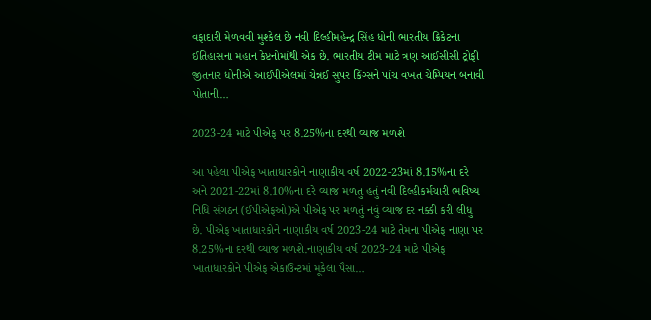વફાદારી મેળવવી મુશ્કેલ છે નવી દિલ્હીમહેન્દ્ર સિંહ ધોની ભારતીય ક્રિકેટના ઈતિહાસના મહાન કેપ્ટનોમાંથી એક છે. ભારતીય ટીમ માટે ત્રણ આઈસીસી ટ્રોફી જીતનાર ધોનીએ આઈપીએલમાં ચેન્નઈ સુપર કિંગ્સને પાંચ વખત ચેમ્પિયન બનાવી પોતાની…

2023-24 માટે પીએફ પર 8.25%ના દરથી વ્યાજ મળશે

આ પહેલા પીએફ ખાતાધારકોને નાણાકીય વર્ષ 2022-23માં 8.15%ના દરે અને 2021-22માં 8.10%ના દરે વ્યાજ મળતુ હતું નવી દિલ્હીકર્મચારી ભવિષ્ય નિધિ સંગઠન (ઈપીએફઓ)એ પીએફ પર મળતું નવું વ્યાજ દર નક્કી કરી લીધુ છે. પીએફ ખાતાધારકોને નાણાકીય વર્ષ 2023-24 માટે તેમના પીએફ નાણા પર 8.25%ના દરથી વ્યાજ મળશે.નાણાકીય વર્ષ 2023-24 માટે પીએફ ખાતાધારકોને પીએફ એકાઉન્ટમાં મૂકેલા પૈસા…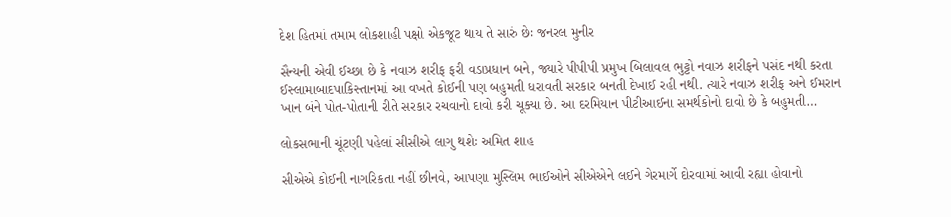દેશ હિતમાં તમામ લોકશાહી પક્ષો એકજૂટ થાય તે સારું છેઃ જનરલ મુનીર

સૈન્યની એવી ઈચ્છા છે કે નવાઝ શરીફ ફરી વડાપ્રધાન બને, જ્યારે પીપીપી પ્રમુખ બિલાવલ ભુટ્ટો નવાઝ શરીફને પસંદ નથી કરતા ઈસ્લામાબાદપાકિસ્તાનમાં આ વખતે કોઈની પણ બહુમતી ધરાવતી સરકાર બનતી દેખાઈ રહી નથી. ત્યારે નવાઝ શરીફ અને ઈમરાન ખાન બંને પોત-પોતાની રીતે સરકાર રચવાનો દાવો કરી ચૂક્યા છે. આ દરમિયાન પીટીઆઈના સમર્થકોનો દાવો છે કે બહુમતી…

લોકસભાની ચૂંટણી પહેલાં સીસીએ લાગુ થશેઃ અમિત શાહ

સીએએ કોઈની નાગરિકતા નહીં છીનવે, આપણા મુસ્લિમ ભાઈઓને સીએએને લઈને ગેરમાર્ગે દોરવામાં આવી રહ્યા હોવાનો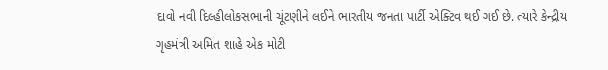દાવો નવી દિલ્હીલોકસભાની ચૂંટણીને લઈને ભારતીય જનતા પાર્ટી એક્ટિવ થઈ ગઈ છે. ત્યારે કેન્દ્રીય ગૃહમંત્રી અમિત શાહે એક મોટી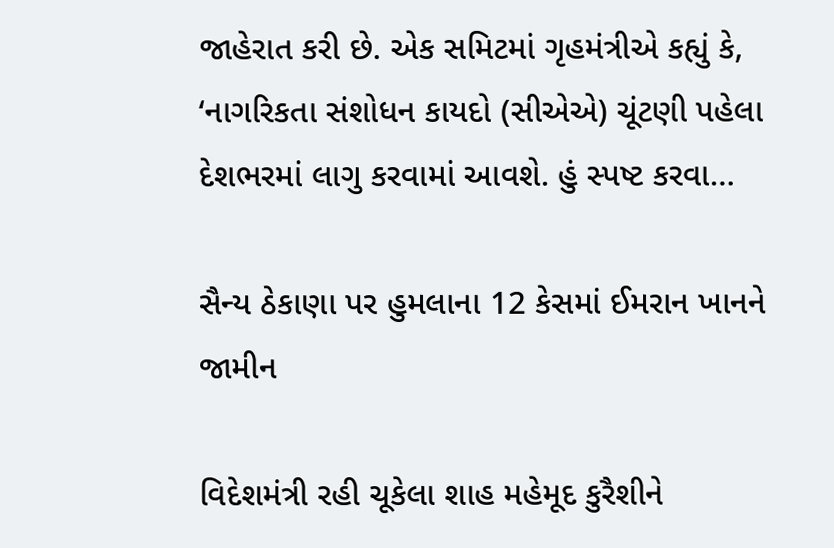જાહેરાત કરી છે. એક સમિટમાં ગૃહમંત્રીએ કહ્યું કે, ‘નાગરિકતા સંશોધન કાયદો (સીએએ) ચૂંટણી પહેલા દેશભરમાં લાગુ કરવામાં આવશે. હું સ્પષ્ટ કરવા…

સૈન્ય ઠેકાણા પર હુમલાના 12 કેસમાં ઈમરાન ખાનને જામીન

વિદેશમંત્રી રહી ચૂકેલા શાહ મહેમૂદ કુરૈશીને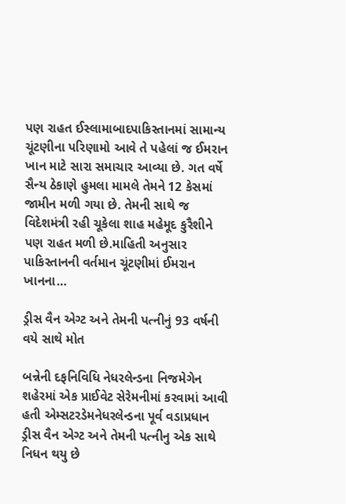પણ રાહત ઈસ્લામાબાદપાકિસ્તાનમાં સામાન્ય ચૂંટણીના પરિણામો આવે તે પહેલાં જ ઈમરાન ખાન માટે સારા સમાચાર આવ્યા છે. ગત વર્ષે સૈન્ય ઠેકાણે હુમલા મામલે તેમને 12 કેસમાં જામીન મળી ગયા છે. તેમની સાથે જ વિદેશમંત્રી રહી ચૂકેલા શાહ મહેમૂદ કુરૈશીને પણ રાહત મળી છે.માહિતી અનુસાર પાકિસ્તાનની વર્તમાન ચૂંટણીમાં ઈમરાન ખાનના…

ડ્રીસ વૈન એગ્ટ અને તેમની પત્નીનું 93 વર્ષની વયે સાથે મોત

બન્નેની દફનિવિધિ નેધરલેન્ડના નિજમેગેન શહેરમાં એક પ્રાઈવેટ સેરેમનીમાં કરવામાં આવી હતી એમ્સટરડેમનેધરલેન્ડના પૂર્વ વડાપ્રધાન ડ્રીસ વૈન એગ્ટ અને તેમની પત્નીનુ એક સાથે નિધન થયુ છે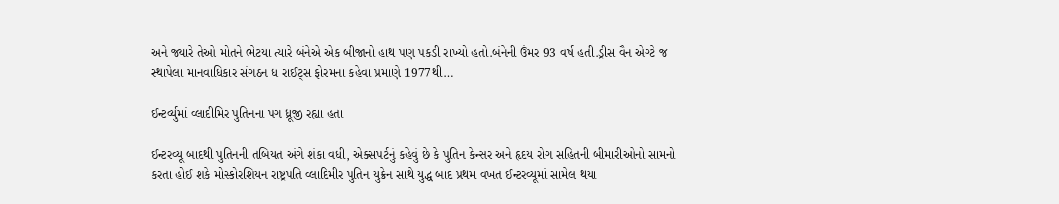અને જ્યારે તેઓ મોતને ભેટયા ત્યારે બંનેએ એક બીજાનો હાથ પણ પકડી રાખ્યો હતો.બંનેની ઉંમર 93 વર્ષ હતી.ડ્રીસ વૈન એગ્ટે જ સ્થાપેલા માનવાધિકાર સંગઠન ધ રાઈટ્સ ફોરમના કહેવા પ્રમાણે 1977થી…

ઈન્ટર્વ્યુમાં વ્લાદીમિર પુતિનના પગ ધ્રૂજી રહ્યા હતા

ઈન્ટરવ્યૂ બાદથી પુતિનની તબિયત અંગે શંકા વધી, એક્સપર્ટનું કહેવું છે કે પુતિન કેન્સર અને હૃદય રોગ સહિતની બીમારીઓનો સામનો કરતા હોઈ શકે મોસ્કોરશિયન રાષ્ટ્રપતિ વ્લાદિમીર પુતિન યુક્રેન સાથે યુદ્ધ બાદ પ્રથમ વખત ઈન્ટરવ્યૂમાં સામેલ થયા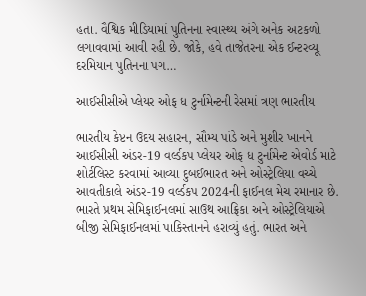હતા. વૈશ્વિક મીડિયામાં પુતિનના સ્વાસ્થ્ય અંગે અનેક અટકળો લગાવવામાં આવી રહી છે. જોકે, હવે તાજેતરના એક ઈન્ટરવ્યૂ દરમિયાન પુતિનના પગ…

આઈસીસીએ પ્લેયર ઓફ ધ ટુર્નામેન્ટની રેસમાં ત્રણ ભારતીય

ભારતીય કેપ્ટન ઉદય સહારન, સૌમ્ય પાંડે અને મુશીર ખાનને આઈસીસી અંડર-19 વર્લ્ડકપ પ્લેયર ઓફ ધ ટુર્નામેન્ટ એવોર્ડ માટે શોર્ટલિસ્ટ કરવામાં આવ્યા દુબઈભારત અને ઓસ્ટ્રેલિયા વચ્ચે આવતીકાલે અંડર-19 વર્લ્ડકપ 2024ની ફાઈનલ મેચ રમાનાર છે. ભારતે પ્રથમ સેમિફાઈનલમાં સાઉથ આફ્રિકા અને ઓસ્ટ્રેલિયાએ બીજી સેમિફાઈનલમાં પાકિસ્તાનને હરાવ્યું હતું. ભારત અને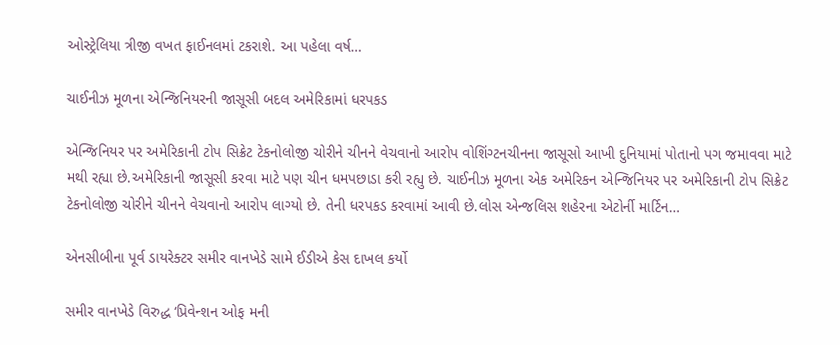ઓસ્ટ્રેલિયા ત્રીજી વખત ફાઈનલમાં ટકરાશે. આ પહેલા વર્ષ…

ચાઈનીઝ મૂળના એન્જિનિયરની જાસૂસી બદલ અમેરિકામાં ધરપકડ

એન્જિનિયર પર અમેરિકાની ટોપ સિક્રેટ ટેકનોલોજી ચોરીને ચીનને વેચવાનો આરોપ વોશિંગ્ટનચીનના જાસૂસો આખી દુનિયામાં પોતાનો પગ જમાવવા માટે મથી રહ્યા છે.અમેરિકાની જાસૂસી કરવા માટે પણ ચીન ધમપછાડા કરી રહ્યુ છે. ચાઈનીઝ મૂળના એક અમેરિકન એન્જિનિયર પર અમેરિકાની ટોપ સિક્રેટ ટેકનોલોજી ચોરીને ચીનને વેચવાનો આરોપ લાગ્યો છે. તેની ધરપકડ કરવામાં આવી છે.લોસ એન્જલિસ શહેરના એટોર્ની માર્ટિન…

એનસીબીના પૂર્વ ડાયરેક્ટર સમીર વાનખેડે સામે ઈડીએ કેસ દાખલ કર્યો

સમીર વાનખેડે વિરુદ્ધ ‘પ્રિવેન્શન ઓફ મની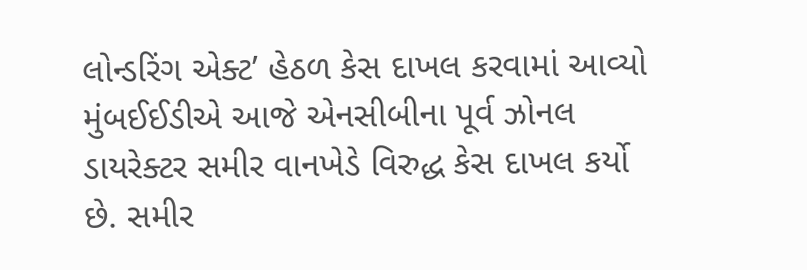લોન્ડરિંગ એક્ટ’ હેઠળ કેસ દાખલ કરવામાં આવ્યો મુંબઈઈડીએ આજે એનસીબીના પૂર્વ ઝોનલ ડાયરેક્ટર સમીર વાનખેડે વિરુદ્ધ કેસ દાખલ કર્યો છે. સમીર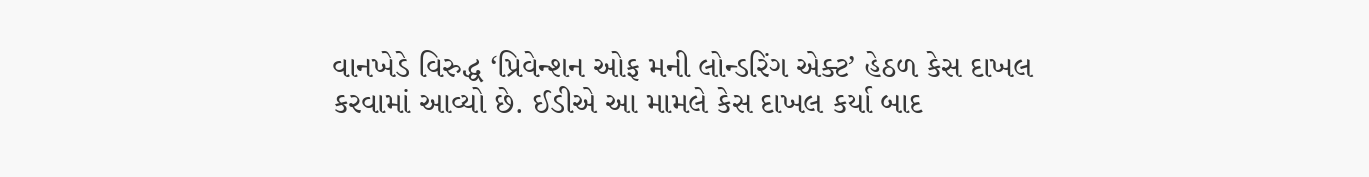વાનખેડે વિરુદ્ધ ‘પ્રિવેન્શન ઓફ મની લોન્ડરિંગ એક્ટ’ હેઠળ કેસ દાખલ કરવામાં આવ્યો છે. ઈડીએ આ મામલે કેસ દાખલ કર્યા બાદ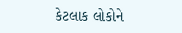કેટલાક લોકોને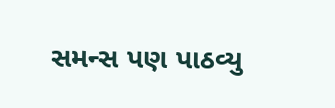સમન્સ પણ પાઠવ્યુ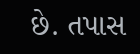છે. તપાસ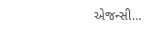એજન્સી…